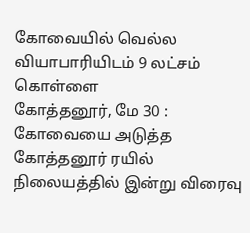கோவையில் வெல்ல வியாபாரியிடம் 9 லட்சம் கொள்ளை
கோத்தனூர், மே 30 : கோவையை அடுத்த கோத்தனூர் ரயில் நிலையத்தில் இன்று விரைவு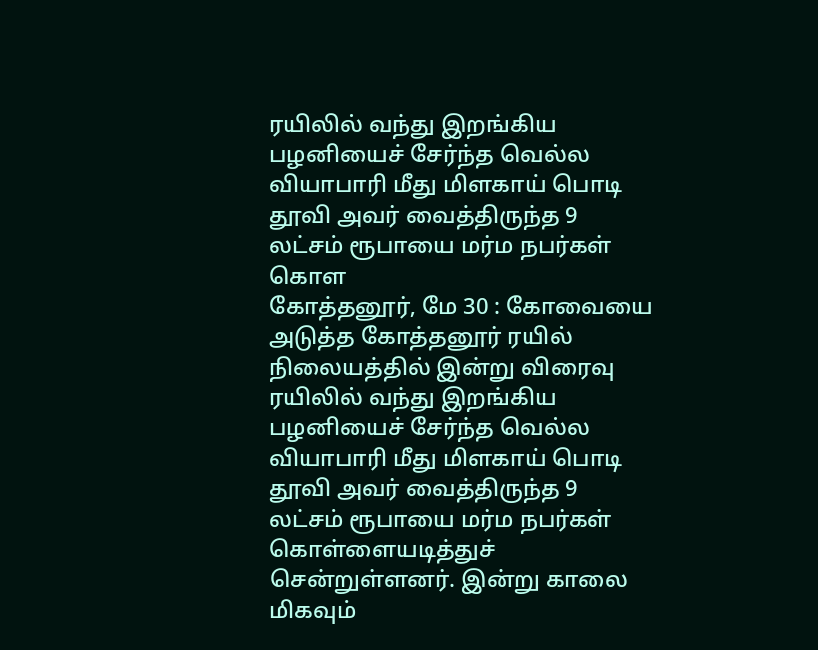ரயிலில் வந்து இறங்கிய பழனியைச் சேர்ந்த வெல்ல வியாபாரி மீது மிளகாய் பொடி தூவி அவர் வைத்திருந்த 9 லட்சம் ரூபாயை மர்ம நபர்கள் கொள
கோத்தனூர், மே 30 : கோவையை அடுத்த கோத்தனூர் ரயில் நிலையத்தில் இன்று விரைவு ரயிலில் வந்து இறங்கிய பழனியைச் சேர்ந்த வெல்ல வியாபாரி மீது மிளகாய் பொடி தூவி அவர் வைத்திருந்த 9 லட்சம் ரூபாயை மர்ம நபர்கள் கொள்ளையடித்துச் சென்றுள்ளனர். இன்று காலை மிகவும்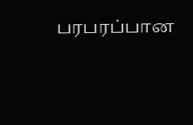பரபரப்பான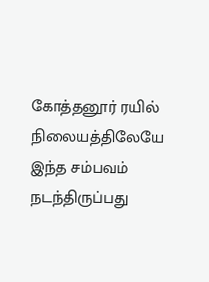கோத்தனூர் ரயில் நிலையத்திலேயே இந்த சம்பவம் நடந்திருப்பது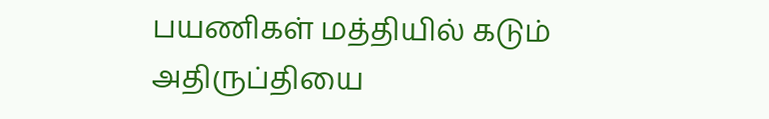பயணிகள் மத்தியில் கடும் அதிருப்தியை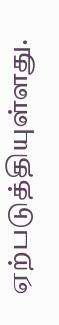ஏற்படுத்தியுள்ளது.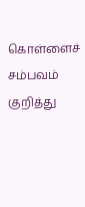கொள்ளைச் சம்பவம் குறித்து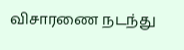விசாரணை நடந்து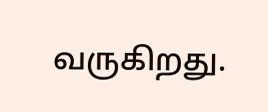வருகிறது.